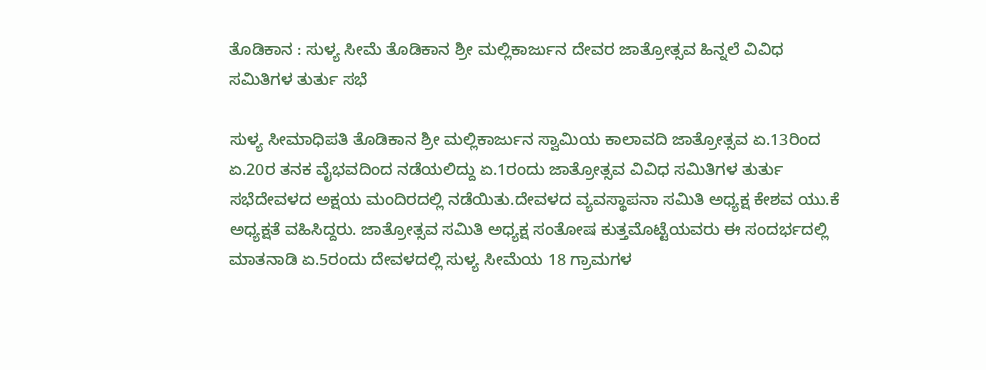ತೊಡಿಕಾನ : ಸುಳ್ಯ ಸೀಮೆ ತೊಡಿಕಾನ ಶ್ರೀ ಮಲ್ಲಿಕಾರ್ಜುನ ದೇವರ ಜಾತ್ರೋತ್ಸವ ಹಿನ್ನಲೆ ವಿವಿಧ ಸಮಿತಿಗಳ ತುರ್ತು ಸಭೆ

ಸುಳ್ಯ ಸೀಮಾಧಿಪತಿ ತೊಡಿಕಾನ ಶ್ರೀ ಮಲ್ಲಿಕಾರ್ಜುನ ಸ್ವಾಮಿಯ ಕಾಲಾವದಿ ಜಾತ್ರೋತ್ಸವ ಏ.13ರಿಂದ ಏ.20ರ ತನಕ ವೈಭವದಿಂದ ನಡೆಯಲಿದ್ದು ಏ.1ರಂದು ಜಾತ್ರೋತ್ಸವ ವಿವಿಧ ಸಮಿತಿಗಳ ತುರ್ತು ಸಭೆದೇವಳದ ಅಕ್ಷಯ ಮಂದಿರದಲ್ಲಿ ನಡೆಯಿತು‌.ದೇವಳದ ವ್ಯವಸ್ಥಾಪನಾ ಸಮಿತಿ ಅಧ್ಯಕ್ಷ ಕೇಶವ ಯು.ಕೆ ಅಧ್ಯಕ್ಷತೆ ವಹಿಸಿದ್ದರು. ಜಾತ್ರೋತ್ಸವ ಸಮಿತಿ ಅಧ್ಯಕ್ಷ ಸಂತೋಷ ಕುತ್ತಮೊಟ್ಟೆಯವರು ಈ ಸಂದರ್ಭದಲ್ಲಿ ಮಾತನಾಡಿ ಏ.5ರಂದು ದೇವಳದಲ್ಲಿ ಸುಳ್ಯ ಸೀಮೆಯ 18 ಗ್ರಾಮಗಳ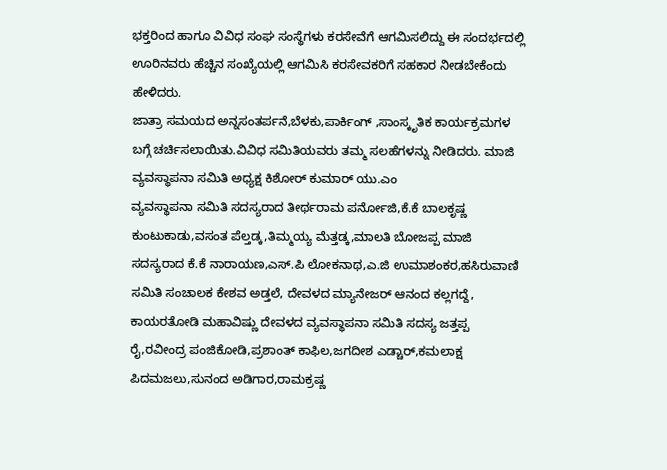ಭಕ್ತರಿಂದ ಹಾಗೂ ವಿವಿಧ ಸಂಘ ಸಂಸ್ಥೆಗಳು ಕರಸೇವೆಗೆ ಆಗಮಿಸಲಿದ್ದು ಈ ಸಂದರ್ಭದಲ್ಲಿ ಊರಿನವರು ಹೆಚ್ಚಿನ‌ ಸಂಖ್ಯೆಯಲ್ಲಿ ಆಗಮಿಸಿ ಕರಸೇವಕರಿಗೆ ಸಹಕಾರ ನೀಡಬೇಕೆಂದು ಹೇಳಿದರು.
ಜಾತ್ರಾ ಸಮಯದ ಅನ್ನಸಂತರ್ಪನೆ,ಬೆಳಕು,ಪಾರ್ಕಿಂಗ್ ,ಸಾಂಸ್ಕೃತಿಕ ಕಾರ್ಯಕ್ರಮಗಳ ಬಗ್ಗೆ ಚರ್ಚಿಸಲಾಯಿತು.ವಿವಿಧ ಸಮಿತಿಯವರು ತಮ್ಮ ಸಲಹೆಗಳ‌ನ್ನು ನೀಡಿದರು‌. ಮಾಜಿ ವ್ಯವಸ್ಥಾಪನಾ ಸಮಿತಿ ಅಧ್ಯಕ್ಷ ಕಿಶೋರ್ ಕುಮಾರ್ ಯು.ಎಂ
ವ್ಯವಸ್ಥಾಪನಾ ಸಮಿತಿ ಸದಸ್ಯರಾದ ತೀರ್ಥರಾಮ ಪರ್ನೋಜಿ,ಕೆ.ಕೆ ಬಾಲಕೃಷ್ಣ ಕುಂಟುಕಾಡು,ವಸಂತ ಪೆಲ್ತಡ್ಕ,ತಿಮ್ಮಯ್ಯ ಮೆತ್ತಡ್ಕ,ಮಾಲತಿ ಬೋಜಪ್ಪ ಮಾಜಿ ಸದಸ್ಯರಾದ ಕೆ.ಕೆ ನಾರಾಯಣ,ಎಸ್.ಪಿ ಲೋಕನಾಥ,ಎ.ಜಿ ಉಮಾಶಂಕರ,ಹಸಿರುವಾಣಿ ಸಮಿತಿ ಸಂಚಾಲಕ ಕೇಶವ ಅಡ್ತಲೆ, ದೇವಳದ ಮ್ಯಾನೇಜರ್ ಆನಂದ ಕಲ್ಲಗದ್ದೆ, ಕಾಯರತೋಡಿ ಮಹಾವಿಷ್ಣು ದೇವಳದ ವ್ಯವಸ್ಥಾಪನಾ ಸಮಿತಿ ಸದಸ್ಯ ಜತ್ತಪ್ಪ ರೈ,ರವೀಂದ್ರ ಪಂಜಿಕೋಡಿ,ಪ್ರಶಾಂತ್ ಕಾಫಿಲ,ಜಗದೀಶ ಎಡ್ಚಾರ್,ಕಮಲಾಕ್ಷ ಪಿದಮಜಲು,ಸುನಂದ ಅಡಿಗಾರ,ರಾಮಕ್ರಷ್ಣ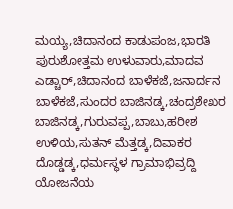ಮಯ್ಯ,ಚಿದಾನಂದ ಕಾಡುಪಂಜ,ಭಾರತಿ ಪುರುಶೋತ್ತಮ ಉಳುವಾರು,ಮಾದವ ಎಡ್ಚಾರ್,ಚಿದಾನಂದ ಬಾಳೆಕಜೆ,ಜನಾರ್ದನ ಬಾಳೆಕಜೆ,ಸುಂದರ ಬಾಜಿನಡ್ಕ,ಚಂದ್ರಶೇಖರ ಬಾಜಿನಡ್ಕ,ಗುರುವಪ್ಪ,ಬಾಬು,ಹರೀಶ ಉಳಿಯ,ಸುತನ್ ಮೆತ್ತಡ್ಕ,ದಿವಾಕರ ದೊಡ್ಡಡ್ಕ,ಧರ್ಮಸ್ಥಳ ಗ್ರಾಮಾಭಿವ್ರದ್ದಿ ಯೋಜನೆಯ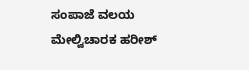ಸಂಪಾಜೆ ವಲಯ ಮೇಲ್ವಿಚಾರಕ ಹರೀಶ್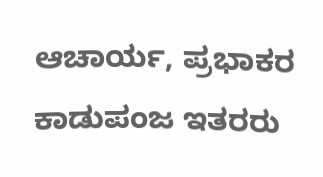ಆಚಾರ್ಯ, ಪ್ರಭಾಕರ ಕಾಡುಪಂಜ ಇತರರು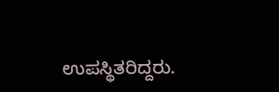ಉಪಸ್ಥಿತರಿದ್ದರು.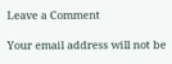Leave a Comment

Your email address will not be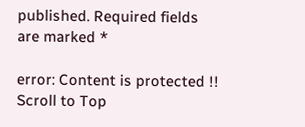published. Required fields are marked *

error: Content is protected !!
Scroll to Top